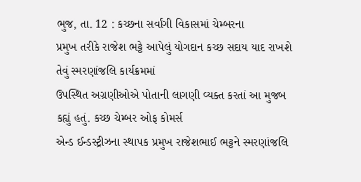ભુજ, તા. 12 : કચ્છના સર્વાંગી વિકાસમાં ચેમ્બરના
પ્રમુખ તરીકે રાજેશ ભટ્ટે આપેલું યોગદાન કચ્છ સદાય યાદ રાખશે તેવું સ્મરણાંજલિ કાર્યક્રમમાં
ઉપસ્થિત અગ્રણીઓએ પોતાની લાગણી વ્યક્ત કરતાં આ મુજબ કહ્યું હતું. કચ્છ ચેમ્બર ઓફ કોમર્સ
એન્ડ ઈન્ડસ્ટ્રીઝના સ્થાપક પ્રમુખ રાજેશભાઈ ભટ્ટને સ્મરણાંજલિ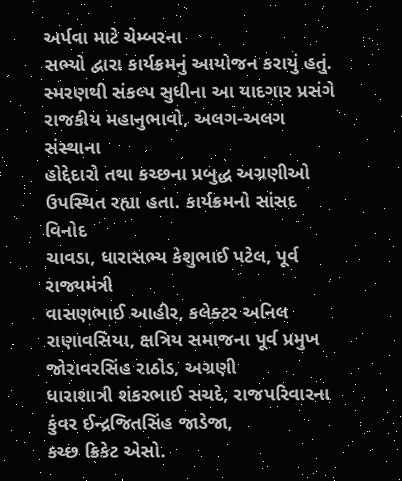અર્પવા માટે ચેમ્બરના
સભ્યો દ્વારા કાર્યક્રમનું આયોજન કરાયું હતું. સ્મરણથી સંકલ્પ સુધીના આ યાદગાર પ્રસંગે
રાજકીય મહાનુભાવો, અલગ-અલગ સંસ્થાના
હોદ્દેદારો તથા કચ્છના પ્રબુદ્ધ અગ્રણીઓ ઉપસ્થિત રહ્યા હતા. કાર્યક્રમનો સાંસદ વિનોદ
ચાવડા, ધારાસભ્ય કેશુભાઈ પટેલ, પૂર્વ રાજ્યમંત્રી
વાસણભાઈ આહીર, કલેક્ટર અનિલ રાણાવસિયા, ક્ષત્રિય સમાજના પૂર્વ પ્રમુખ જોરાવરસિંહ રાઠોડ, અગ્રણી
ધારાશાત્રી શંકરભાઈ સચદે, રાજપરિવારના કુંવર ઈન્દ્રજિતસિંહ જાડેજા,
કચ્છ ક્રિકેટ એસો.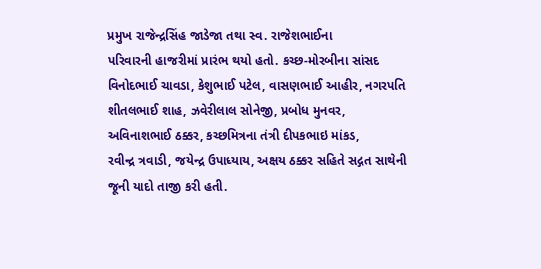પ્રમુખ રાજેન્દ્રસિંહ જાડેજા તથા સ્વ. રાજેશભાઈના
પરિવારની હાજરીમાં પ્રારંભ થયો હતો. કચ્છ-મોરબીના સાંસદ વિનોદભાઈ ચાવડા, કેશુભાઈ પટેલ, વાસણભાઈ આહીર, નગરપતિ
શીતલભાઈ શાહ, ઝવેરીલાલ સોનેજી, પ્રબોધ મુનવર,
અવિનાશભાઈ ઠક્કર, કચ્છમિત્રના તંત્રી દીપકભાઇ માંકડ,
રવીન્દ્ર ત્રવાડી, જયેન્દ્ર ઉપાધ્યાય, અક્ષય ઠક્કર સહિતે સદ્ગત સાથેની જૂની યાદો તાજી કરી હતી.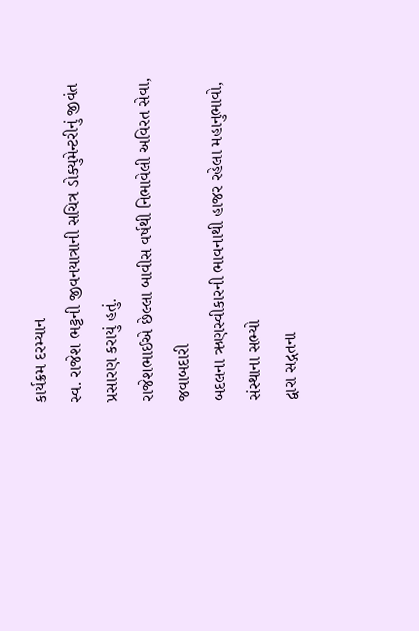કાર્યક્રમ દરમ્યાન
સ્વ. રાજેશ ભટ્ટની જીવનયાત્રાની સચિત્ર ડોક્યુમેન્ટરીનું જીવંત પ્રસારણ કરાયું હતું.
રાજેશભાઈએ છેલ્લા બાવીસ વર્ષથી નિભાવેલી અવિરત સેવા, જવાબદારી
બદલના ઋણસ્વીકારની ભાવનાથી હાજર રહેલા મહાનુભાવો, સંસ્થાના સભ્યો
દ્વારા સદ્ગતના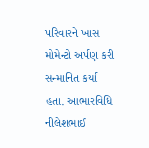પરિવારને ખાસ મોમેન્ટો અર્પણ કરી સન્માનિત કર્યા હતા. આભારવિધિ નીલેશભાઈ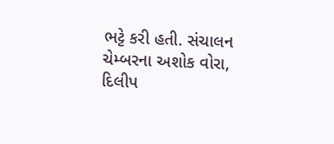ભટ્ટે કરી હતી. સંચાલન ચેમ્બરના અશોક વોરા, દિલીપ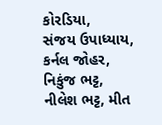કોરડિયા,
સંજય ઉપાધ્યાય, કર્નલ જોહર, નિકુંજ ભટ્ટ, નીલેશ ભટ્ટ, મીત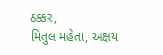ઠક્કર,
મિતુલ મહેતા, અક્ષય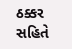ઠક્કર સહિતે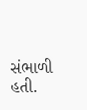સંભાળી હતી.